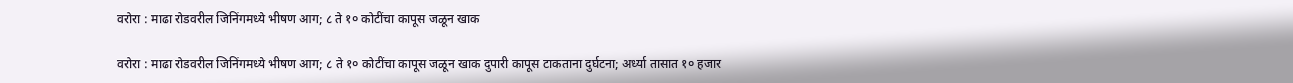वरोरा : माढा रोडवरील जिनिंगमध्ये भीषण आग; ८ ते १० कोटींचा कापूस जळून खाक

वरोरा : माढा रोडवरील जिनिंगमध्ये भीषण आग; ८ ते १० कोटींचा कापूस जळून खाक दुपारी कापूस टाकताना दुर्घटना; अर्ध्या तासात १० हजार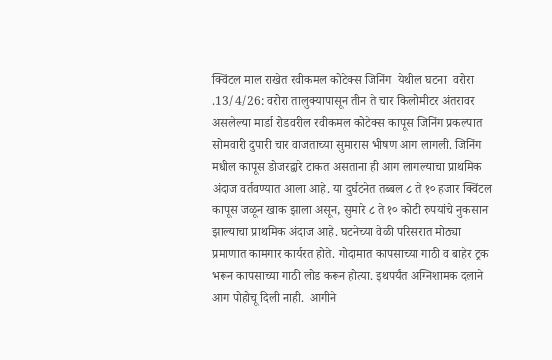क्विंटल माल राखेत रवीकमल कोटेक्स जिनिंग  येथील घटना  वरोरा .13/4/26: वरोरा तालुक्यापासून तीन ते चार किलोमीटर अंतरावर असलेल्या मार्डा रोडवरील रवीकमल कोटेक्स कापूस जिनिंग प्रकल्पात सोमवारी दुपारी चार वाजताच्या सुमारास भीषण आग लागली. जिनिंग मधील कापूस डोजरद्वारे टाकत असताना ही आग लागल्याचा प्राथमिक अंदाज वर्तवण्यात आला आहे. या दुर्घटनेत तब्बल ८ ते १० हजार क्विंटल कापूस जळून खाक झाला असून, सुमारे ८ ते १० कोटी रुपयांचे नुकसान झाल्याचा प्राथमिक अंदाज आहे. घटनेच्या वेळी परिसरात मोठ्या प्रमाणात कामगार कार्यरत होते. गोदामात कापसाच्या गाठी व बाहेर ट्रक भरून कापसाच्या गाठी लोड करून होत्या. इथपर्यंत अग्निशामक दलाने आग पोहोचू दिली नाही.  आगीने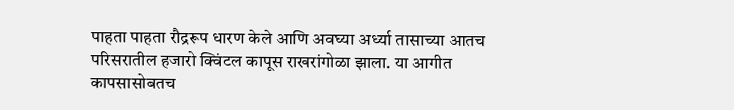पाहता पाहता रौद्ररूप धारण केले आणि अवघ्या अर्ध्या तासाच्या आतच परिसरातील हजारो क्विंटल कापूस राखरांगोळा झाला. या आगीत कापसासोबतच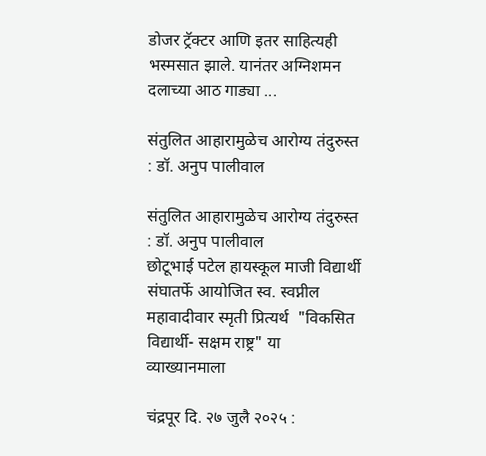डोजर ट्रॅक्टर आणि इतर साहित्यही भस्मसात झाले. यानंतर अग्निशमन दलाच्या आठ गाड्या ...

संतुलित आहारामुळेच आरोग्य तंदुरुस्त : डॉ. अनुप पालीवाल

संतुलित आहारामुळेच आरोग्य तंदुरुस्त : डॉ. अनुप पालीवाल
छोटूभाई पटेल हायस्कूल माजी विद्यार्थी संघातर्फे आयोजित स्व. स्वप्नील महावादीवार स्मृती प्रित्यर्थ  "विकसित विद्यार्थी- सक्षम राष्ट्र" या व्याख्यानमाला

चंद्रपूर दि. २७ जुलै २०२५ :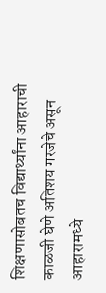शिक्षणासोबतच विद्यार्थ्यांना आहाराची काळजी घेणे अतिशय गरजेचे असून आहारामध्ये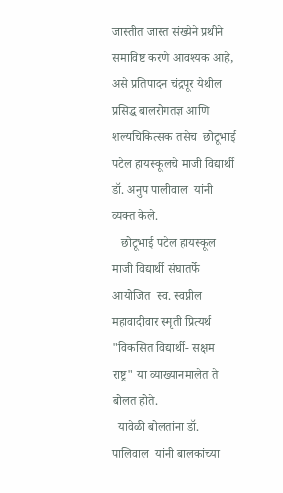जास्तीत जास्त संख्येने प्रथीने समाविष्ट करणे आवश्यक आहे,  असे प्रतिपादन चंद्रपूर येथील प्रसिद्ध बालरोगतज्ञ आणि शल्यचिकित्सक तसेच  छोटूभाई पटेल हायस्कूलचे माजी विद्यार्थी डॉ. अनुप पालीवाल  यांनी व्यक्त केले.
   छोटूभाई पटेल हायस्कूल माजी विद्यार्थी संघातर्फे आयोजित  स्व. स्वप्नील महावादीवार स्मृती प्रित्यर्थ  "विकसित विद्यार्थी- सक्षम राष्ट्र" या व्याख्यानमालेत ते बोलत होते.
  यावेळी बोलतांना डॉ. पालिवाल  यांनी बालकांच्या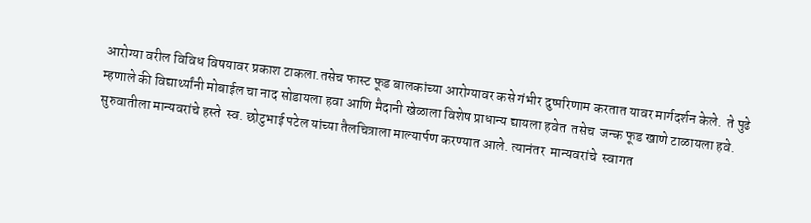आरोग्या वरील विविध विषयावर प्रकाश टाकला.तसेच फास्ट फूड बालकांच्या आरोग्यावर कसे गंभीर दुष्परिणाम करतात यावर मार्गदर्शन केले.  ते पुढे म्हणाले की विद्यार्थ्यांनी मोबाईल चा नाद सोडायला हवा आणि मैदानी खेळाला विशेष प्राधान्य द्यायला हवेत  तसेच  जन्क फूड खाणे टाळायला हवे.
सुरुवातीला मान्यवरांचे हस्ते  स्व. छोटुभाई पटेल यांच्या तैलचित्राला माल्यार्पण करण्यात आले. त्यानंतर  मान्यवरांचे  स्वागत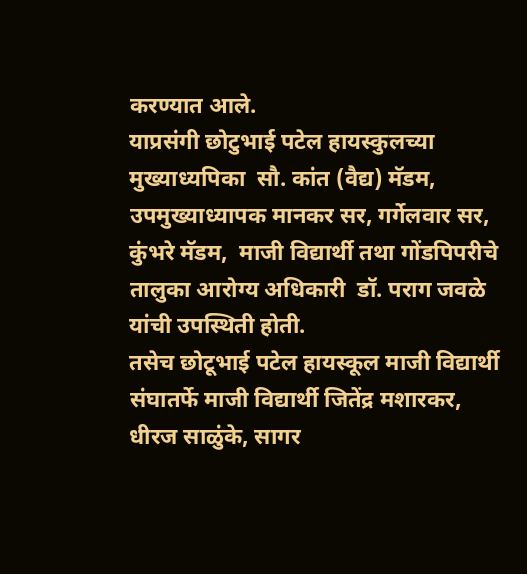करण्यात आले.
याप्रसंगी छोटुभाई पटेल हायस्कुलच्या मुख्याध्यपिका  सौ. कांत (वैद्य) मॅडम, उपमुख्याध्यापक मानकर सर, गर्गेलवार सर, कुंभरे मॅडम,  माजी विद्यार्थी तथा गोंडपिपरीचे तालुका आरोग्य अधिकारी  डॉ. पराग जवळे यांची उपस्थिती होती.
तसेच छोटूभाई पटेल हायस्कूल माजी विद्यार्थी संघातर्फे माजी विद्यार्थी जितेंद्र मशारकर, धीरज साळुंके, सागर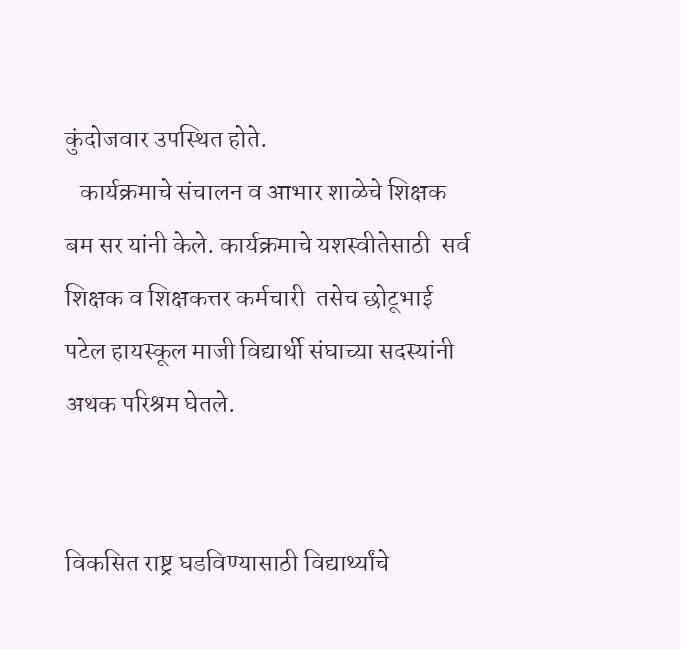कुंदोजवार उपस्थित होते.
   कार्यक्रमाचे संचालन व आभार शाळेचे शिक्षक बम सर यांनी केले. कार्यक्रमाचे यशस्वीतेसाठी  सर्व शिक्षक व शिक्षकत्तर कर्मचारी  तसेच छोटूभाई पटेल हायस्कूल माजी विद्यार्थी संघाच्या सदस्यांनी  अथक परिश्रम घेतले.


विकसित राष्ट्र घडविण्यासाठी विद्यार्थ्यांचे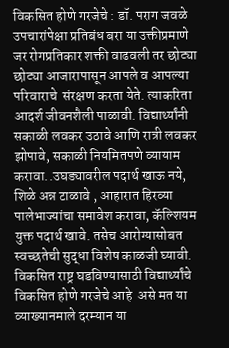विकसित होणे गरजेचे : डॉ. पराग जवळे
उपचारांपेक्षा प्रतिबंध बरा या उक्तीप्रमाणे जर रोगप्रतिकार शक्ती वाढवली तर छोट्या छोट्या आजारापासून आपले व आपल्या परिवाराचे  संरक्षण करता येते. त्याकरिता आदर्श जीवनशैली पाळावी. विद्यार्थ्यांनी सकाळी लवकर उठावे आणि रात्री लवकर झोपावे, सकाळी नियमितपणे व्यायाम करावा..उघड्यावरील पदार्थ खाऊ नये, शिळे अन्न टाळावे , आहारात हिरव्या पालेभाज्यांचा समावेश करावा, कॅल्शियम युक्त पदार्थ खावे. तसेच आरोग्यासोबत स्वच्छतेची सुद्धा विशेष काळजी घ्यावी. विकसित राष्ट्र घडविण्यासाठी विद्यार्थ्यांचे विकसित होणे गरजेचे आहे  असे मत या व्याख्यानमाले दरम्यान या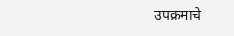उपक्रमाचे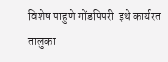विशेष पाहुणे गोंडपिपरी  इथे कार्यरत तालुका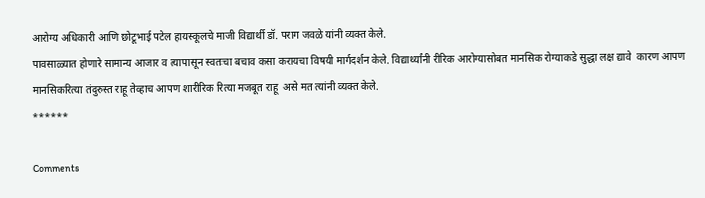आरोग्य अधिकारी आणि छोटूभाई पटेल हायस्कूलचे माजी विद्यार्थी डॉ. पराग जवळे यांनी व्यक्त केले.
पावसाळ्यात होणारे सामान्य आजार व त्यापासून स्वतःचा बचाव कसा करायचा विषयी मार्गदर्शन केले. विद्यार्थ्यांनी रीरिक आरोग्यासोबत मानसिक रोग्याकडे सुद्धा लक्ष द्यावे  कारण आपण मानसिकरित्या तंदुरुस्त राहू तेव्हाच आपण शारीरिक रित्या मजबूत राहू  असे मत त्यांनी व्यक्त केले.
******

Comments